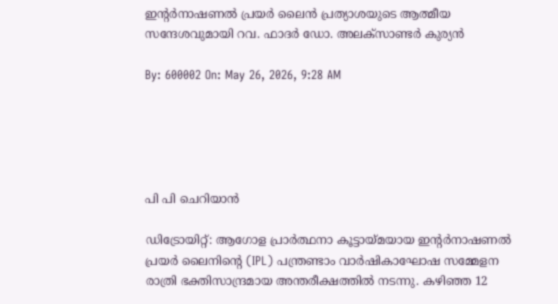ഇന്റര്‍നാഷണല്‍ പ്രയര്‍ ലൈന്‍ പ്രത്യാശയുടെ ആത്മീയ സന്ദേശവുമായി റവ. ഫാദര്‍ ഡോ. അലക്‌സാണ്ടര്‍ കുര്യന്‍

By: 600002 On: May 26, 2026, 9:28 AM





പി പി ചെറിയാന്‍

ഡിട്രോയിറ്റ്: ആഗോള പ്രാര്‍ത്ഥനാ കൂട്ടായ്മയായ ഇന്റര്‍നാഷണല്‍ പ്രയര്‍ ലൈനിന്റെ (IPL) പന്ത്രണ്ടാം വാര്‍ഷികാഘോഷ സമ്മേളന രാത്രി ഭക്തിസാന്ദ്രമായ അന്തരീക്ഷത്തില്‍ നടന്നു. കഴിഞ്ഞ 12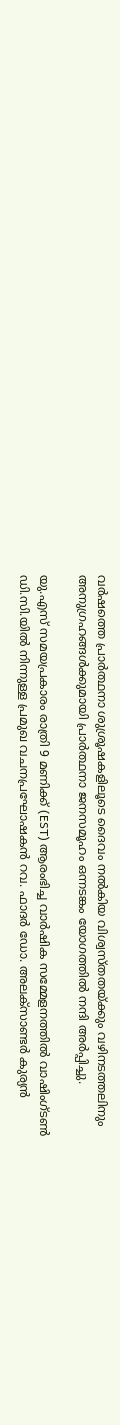വര്‍ഷത്തെ പ്രാര്‍ത്ഥനാ ശുശ്രൂഷകളിലൂടെ ദൈവം നല്‍കിയ വിശ്വസ്തതയ്ക്കും വഴിനടത്തലിനും അനുഗ്രഹങ്ങള്‍ക്കുമായി പ്രാര്‍ത്ഥനാ ജനസമൂഹം ഒന്നടങ്കം യോഗത്തില്‍ നന്ദി അര്‍പ്പിച്ചു.

യു.എസ് സമയപ്രകാരം രാത്രി 9 മണിക്ക് (EST) ആരംഭിച്ച വാര്‍ഷിക സമ്മേളനത്തില്‍ വാഷിംഗ്ടണ്‍ ഡി.സി.യില്‍ നിന്നുള്ള പ്രമുഖ വചനപ്രഘോഷകന്‍ റവ. ഫാദര്‍ ഡോ. അലക്‌സാണ്ടര്‍ കുര്യന്‍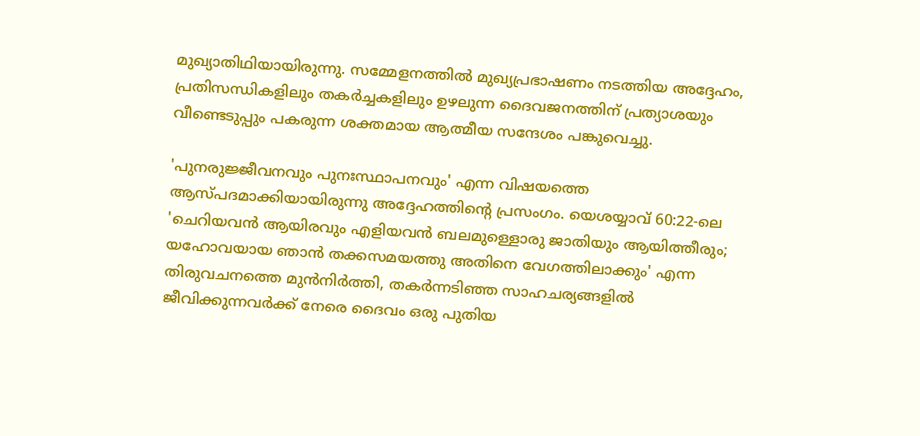മുഖ്യാതിഥിയായിരുന്നു. സമ്മേളനത്തില്‍ മുഖ്യപ്രഭാഷണം നടത്തിയ അദ്ദേഹം, പ്രതിസന്ധികളിലും തകര്‍ച്ചകളിലും ഉഴലുന്ന ദൈവജനത്തിന് പ്രത്യാശയും വീണ്ടെടുപ്പും പകരുന്ന ശക്തമായ ആത്മീയ സന്ദേശം പങ്കുവെച്ചു.

'പുനരുജ്ജീവനവും പുനഃസ്ഥാപനവും' എന്ന വിഷയത്തെ ആസ്പദമാക്കിയായിരുന്നു അദ്ദേഹത്തിന്റെ പ്രസംഗം. യെശയ്യാവ് 60:22-ലെ 'ചെറിയവന്‍ ആയിരവും എളിയവന്‍ ബലമുള്ളൊരു ജാതിയും ആയിത്തീരും; യഹോവയായ ഞാന്‍ തക്കസമയത്തു അതിനെ വേഗത്തിലാക്കും' എന്ന തിരുവചനത്തെ മുന്‍നിര്‍ത്തി, തകര്‍ന്നടിഞ്ഞ സാഹചര്യങ്ങളില്‍ ജീവിക്കുന്നവര്‍ക്ക് നേരെ ദൈവം ഒരു പുതിയ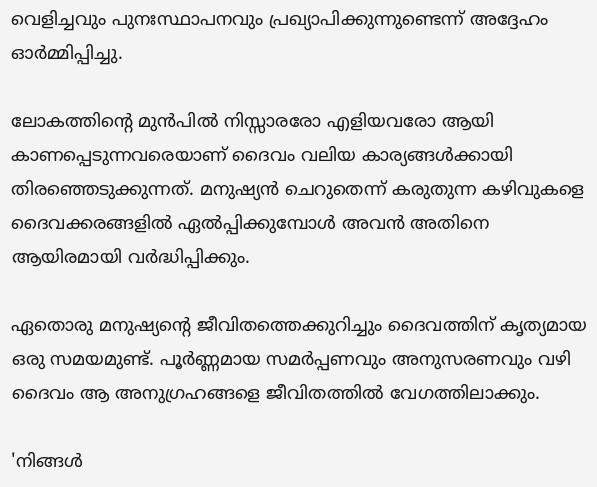വെളിച്ചവും പുനഃസ്ഥാപനവും പ്രഖ്യാപിക്കുന്നുണ്ടെന്ന് അദ്ദേഹം ഓര്‍മ്മിപ്പിച്ചു.

ലോകത്തിന്റെ മുന്‍പില്‍ നിസ്സാരരോ എളിയവരോ ആയി കാണപ്പെടുന്നവരെയാണ് ദൈവം വലിയ കാര്യങ്ങള്‍ക്കായി തിരഞ്ഞെടുക്കുന്നത്. മനുഷ്യന്‍ ചെറുതെന്ന് കരുതുന്ന കഴിവുകളെ ദൈവക്കരങ്ങളില്‍ ഏല്‍പ്പിക്കുമ്പോള്‍ അവന്‍ അതിനെ ആയിരമായി വര്‍ദ്ധിപ്പിക്കും.

ഏതൊരു മനുഷ്യന്റെ ജീവിതത്തെക്കുറിച്ചും ദൈവത്തിന് കൃത്യമായ ഒരു സമയമുണ്ട്. പൂര്‍ണ്ണമായ സമര്‍പ്പണവും അനുസരണവും വഴി ദൈവം ആ അനുഗ്രഹങ്ങളെ ജീവിതത്തില്‍ വേഗത്തിലാക്കും.

'നിങ്ങള്‍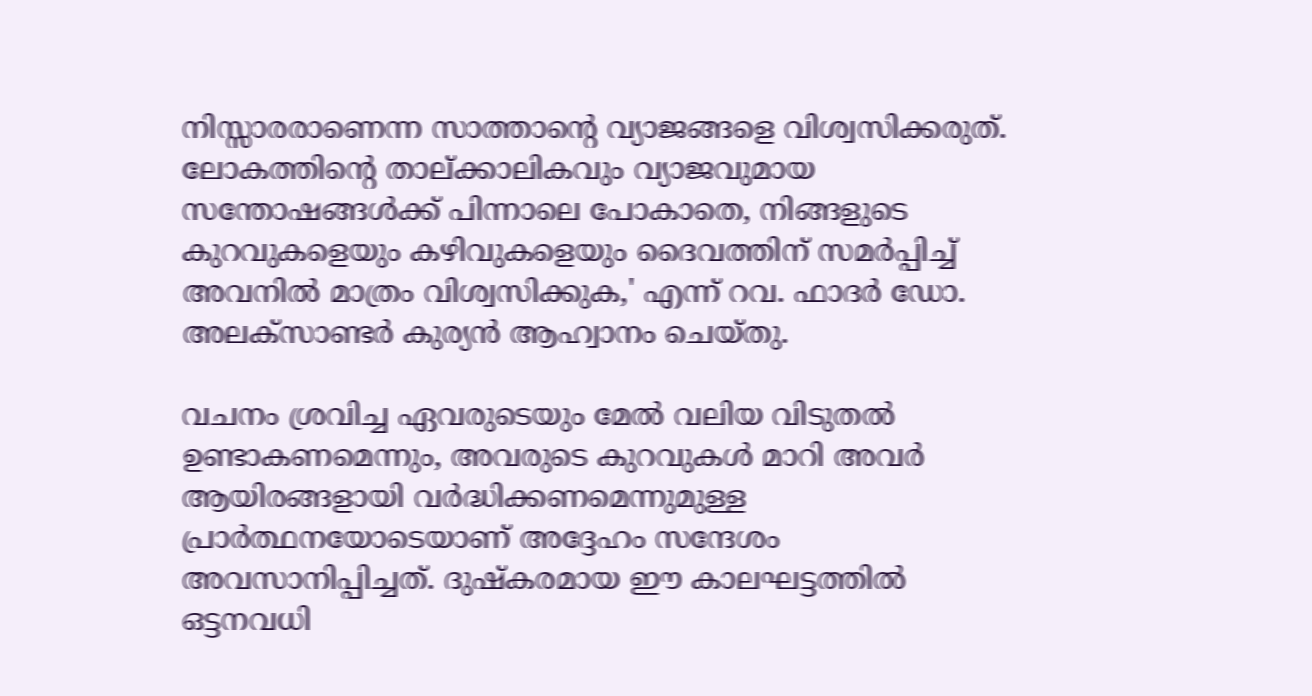നിസ്സാരരാണെന്ന സാത്താന്റെ വ്യാജങ്ങളെ വിശ്വസിക്കരുത്. ലോകത്തിന്റെ താല്ക്കാലികവും വ്യാജവുമായ സന്തോഷങ്ങള്‍ക്ക് പിന്നാലെ പോകാതെ, നിങ്ങളുടെ കുറവുകളെയും കഴിവുകളെയും ദൈവത്തിന് സമര്‍പ്പിച്ച് അവനില്‍ മാത്രം വിശ്വസിക്കുക,' എന്ന് റവ. ഫാദര്‍ ഡോ. അലക്‌സാണ്ടര്‍ കുര്യന്‍ ആഹ്വാനം ചെയ്തു.

വചനം ശ്രവിച്ച ഏവരുടെയും മേല്‍ വലിയ വിടുതല്‍ ഉണ്ടാകണമെന്നും, അവരുടെ കുറവുകള്‍ മാറി അവര്‍ ആയിരങ്ങളായി വര്‍ദ്ധിക്കണമെന്നുമുള്ള പ്രാര്‍ത്ഥനയോടെയാണ് അദ്ദേഹം സന്ദേശം അവസാനിപ്പിച്ചത്. ദുഷ്‌കരമായ ഈ കാലഘട്ടത്തില്‍ ഒട്ടനവധി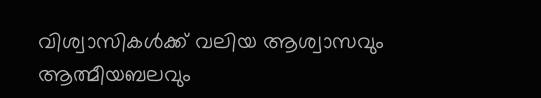വിശ്വാസികള്‍ക്ക് വലിയ ആശ്വാസവും ആത്മീയബലവും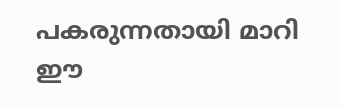പകരുന്നതായി മാറി ഈ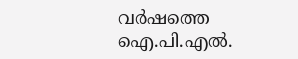വര്‍ഷത്തെ ഐ.പി.എല്‍.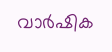വാര്‍ഷിക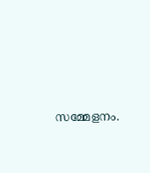സമ്മേളനം.